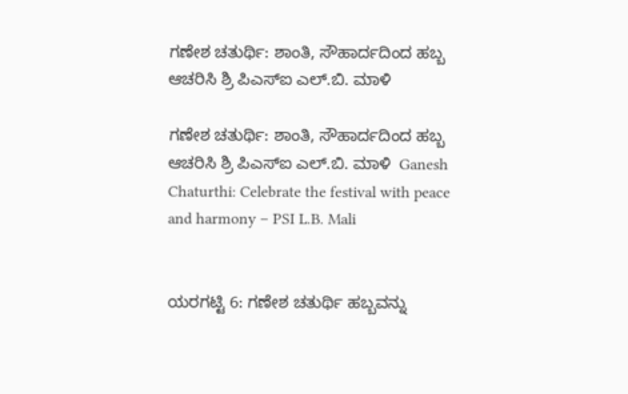ಗಣೇಶ ಚತುರ್ಥಿ: ಶಾಂತಿ, ಸೌಹಾರ್ದದಿಂದ ಹಬ್ಬ ಆಚರಿಸಿ ಶ್ರಿ ಪಿಎಸ್‌ಐ ಎಲ್‌.ಬಿ. ಮಾಳಿ

ಗಣೇಶ ಚತುರ್ಥಿ: ಶಾಂತಿ, ಸೌಹಾರ್ದದಿಂದ ಹಬ್ಬ ಆಚರಿಸಿ ಶ್ರಿ ಪಿಎಸ್‌ಐ ಎಲ್‌.ಬಿ. ಮಾಳಿ  Ganesh Chaturthi: Celebrate the festival with peace and harmony – PSI L.B. Mali


ಯರಗಟ್ಟಿ 6: ಗಣೇಶ ಚತುರ್ಥಿ ಹಬ್ಬವನ್ನು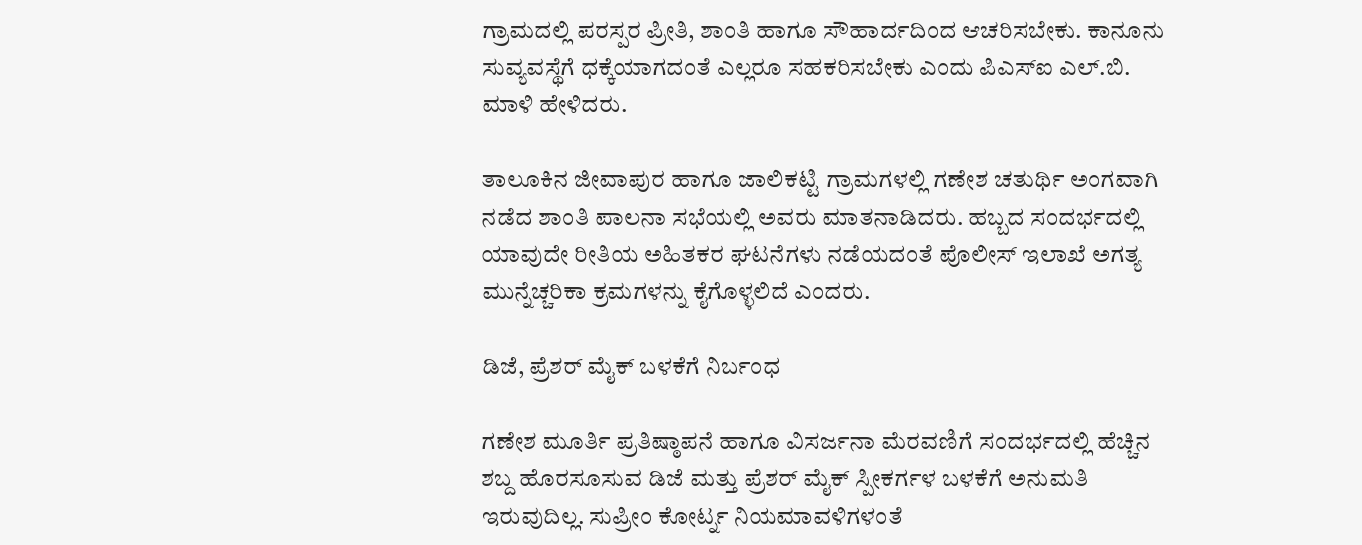ಗ್ರಾಮದಲ್ಲಿ ಪರಸ್ಪರ ಪ್ರೀತಿ, ಶಾಂತಿ ಹಾಗೂ ಸೌಹಾರ್ದದಿಂದ ಆಚರಿಸಬೇಕು. ಕಾನೂನು ಸುವ್ಯವಸ್ಥೆಗೆ ಧಕ್ಕೆಯಾಗದಂತೆ ಎಲ್ಲರೂ ಸಹಕರಿಸಬೇಕು ಎಂದು ಪಿಎಸ್‌ಐ ಎಲ್‌.ಬಿ. ಮಾಳಿ ಹೇಳಿದರು.

ತಾಲೂಕಿನ ಜೀವಾಪುರ ಹಾಗೂ ಜಾಲಿಕಟ್ಟಿ ಗ್ರಾಮಗಳಲ್ಲಿ ಗಣೇಶ ಚತುರ್ಥಿ ಅಂಗವಾಗಿ ನಡೆದ ಶಾಂತಿ ಪಾಲನಾ ಸಭೆಯಲ್ಲಿ ಅವರು ಮಾತನಾಡಿದರು. ಹಬ್ಬದ ಸಂದರ್ಭದಲ್ಲಿ ಯಾವುದೇ ರೀತಿಯ ಅಹಿತಕರ ಘಟನೆಗಳು ನಡೆಯದಂತೆ ಪೊಲೀಸ್ ಇಲಾಖೆ ಅಗತ್ಯ ಮುನ್ನೆಚ್ಚರಿಕಾ ಕ್ರಮಗಳನ್ನು ಕೈಗೊಳ್ಳಲಿದೆ ಎಂದರು.

ಡಿಜೆ, ಪ್ರೆಶರ್ ಮೈಕ್ ಬಳಕೆಗೆ ನಿರ್ಬಂಧ

ಗಣೇಶ ಮೂರ್ತಿ ಪ್ರತಿಷ್ಠಾಪನೆ ಹಾಗೂ ವಿಸರ್ಜನಾ ಮೆರವಣಿಗೆ ಸಂದರ್ಭದಲ್ಲಿ ಹೆಚ್ಚಿನ ಶಬ್ದ ಹೊರಸೂಸುವ ಡಿಜೆ ಮತ್ತು ಪ್ರೆಶರ್ ಮೈಕ್ ಸ್ಪೀಕರ್ಗಳ ಬಳಕೆಗೆ ಅನುಮತಿ ಇರುವುದಿಲ್ಲ. ಸುಪ್ರೀಂ ಕೋರ್ಟ್ನ ನಿಯಮಾವಳಿಗಳಂತೆ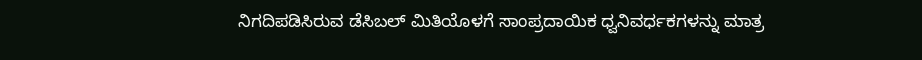ನಿಗದಿಪಡಿಸಿರುವ ಡೆಸಿಬಲ್ ಮಿತಿಯೊಳಗೆ ಸಾಂಪ್ರದಾಯಿಕ ಧ್ವನಿವರ್ಧಕಗಳನ್ನು ಮಾತ್ರ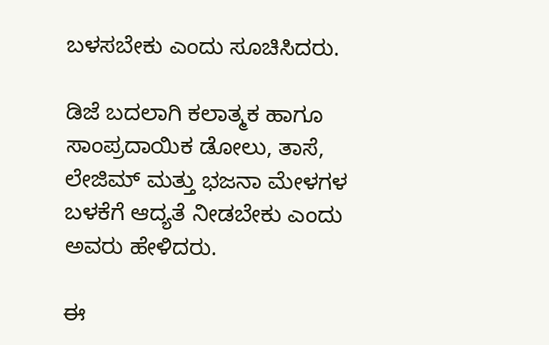ಬಳಸಬೇಕು ಎಂದು ಸೂಚಿಸಿದರು.

ಡಿಜೆ ಬದಲಾಗಿ ಕಲಾತ್ಮಕ ಹಾಗೂ ಸಾಂಪ್ರದಾಯಿಕ ಡೋಲು, ತಾಸೆ, ಲೇಜಿಮ್ ಮತ್ತು ಭಜನಾ ಮೇಳಗಳ ಬಳಕೆಗೆ ಆದ್ಯತೆ ನೀಡಬೇಕು ಎಂದು ಅವರು ಹೇಳಿದರು.

ಈ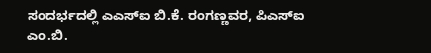ಸಂದರ್ಭದಲ್ಲಿ ಎಎಸ್‌ಐ ಬಿ.ಕೆ. ರಂಗಣ್ಣವರ, ಪಿಎಸ್‌ಐ ಎಂ.ಬಿ.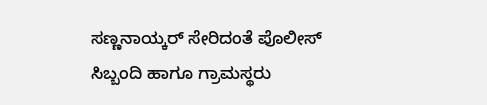ಸಣ್ಣನಾಯ್ಕರ್ ಸೇರಿದಂತೆ ಪೊಲೀಸ್ ಸಿಬ್ಬಂದಿ ಹಾಗೂ ಗ್ರಾಮಸ್ಥರು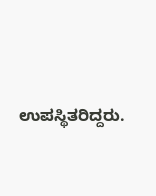ಉಪಸ್ಥಿತರಿದ್ದರು.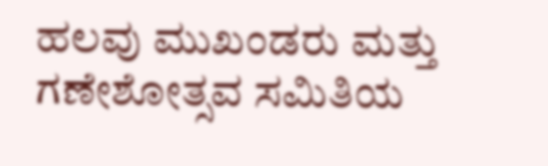ಹಲವು ಮುಖಂಡರು ಮತ್ತು ಗಣೇಶೋತ್ಸವ ಸಮಿತಿಯ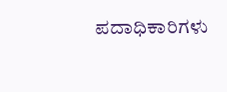ಪದಾಧಿಕಾರಿಗಳು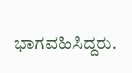ಭಾಗವಹಿಸಿದ್ದರು.